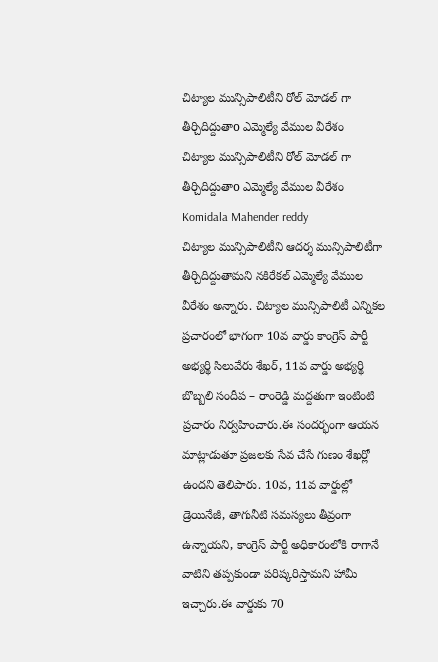చిట్యాల మున్సిపాలిటీని రోల్ మోడల్ గా తీర్చిదిద్దుతాo ఎమ్మెల్యే వేముల వీరేశం
చిట్యాల మున్సిపాలిటీని రోల్ మోడల్ గా తీర్చిదిద్దుతాo ఎమ్మెల్యే వేముల వీరేశం
Komidala Mahender reddy
చిట్యాల మున్సిపాలిటీని ఆదర్శ మున్సిపాలిటీగా తీర్చిదిద్దుతామని నకిరేకల్ ఎమ్మెల్యే వేముల వీరేశం అన్నారు. చిట్యాల మున్సిపాలిటీ ఎన్నికల ప్రచారంలో భాగంగా 10వ వార్డు కాంగ్రెస్ పార్టీ అభ్యర్థి సిలువేరు శేఖర్, 11వ వార్డు అభ్యర్థి బొబ్బలి సందీప – రాంరెడ్డి మద్దతుగా ఇంటింటి ప్రచారం నిర్వహించారు.ఈ సందర్భంగా ఆయన మాట్లాడుతూ ప్రజలకు సేవ చేసే గుణం శేఖర్లో ఉందని తెలిపారు. 10వ, 11వ వార్డుల్లో డ్రెయినేజీ, తాగునీటి సమస్యలు తీవ్రంగా ఉన్నాయని, కాంగ్రెస్ పార్టీ అధికారంలోకి రాగానే వాటిని తప్పకుండా పరిష్కరిస్తామని హామీ ఇచ్చారు.ఈ వార్డుకు 70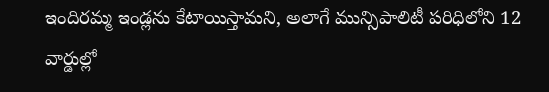ఇందిరమ్మ ఇండ్లను కేటాయిస్తామని, అలాగే మున్సిపాలిటీ పరిధిలోని 12 వార్డుల్లో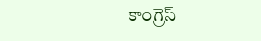కాంగ్రెస్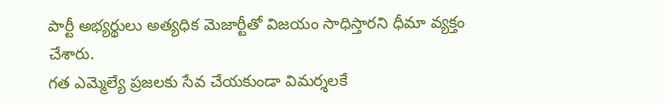పార్టీ అభ్యర్థులు అత్యధిక మెజార్టీతో విజయం సాధిస్తారని ధీమా వ్యక్తం చేశారు.
గత ఎమ్మెల్యే ప్రజలకు సేవ చేయకుండా విమర్శలకే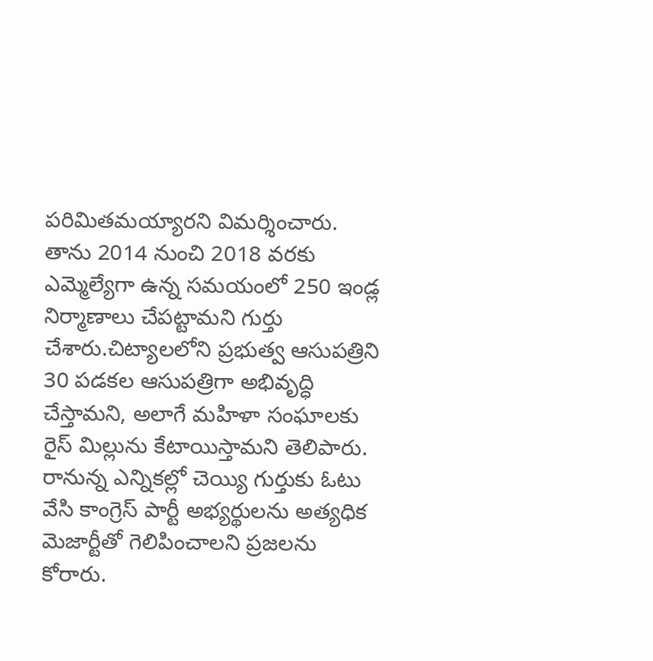పరిమితమయ్యారని విమర్శించారు. తాను 2014 నుంచి 2018 వరకు ఎమ్మెల్యేగా ఉన్న సమయంలో 250 ఇండ్ల నిర్మాణాలు చేపట్టామని గుర్తు చేశారు.చిట్యాలలోని ప్రభుత్వ ఆసుపత్రిని 30 పడకల ఆసుపత్రిగా అభివృద్ధి చేస్తామని, అలాగే మహిళా సంఘాలకు రైస్ మిల్లును కేటాయిస్తామని తెలిపారు. రానున్న ఎన్నికల్లో చెయ్యి గుర్తుకు ఓటు వేసి కాంగ్రెస్ పార్టీ అభ్యర్థులను అత్యధిక మెజార్టీతో గెలిపించాలని ప్రజలను కోరారు.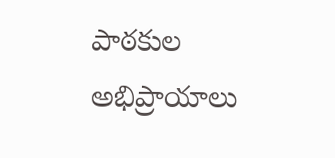పాఠకుల అభిప్రాయాలు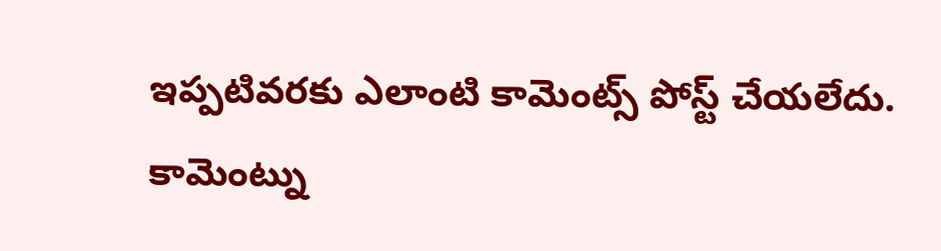ఇప్పటివరకు ఎలాంటి కామెంట్స్ పోస్ట్ చేయలేదు.
కామెంట్ను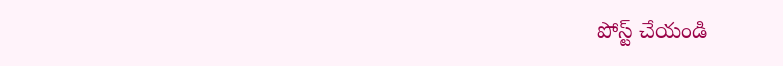పోస్ట్ చేయండి